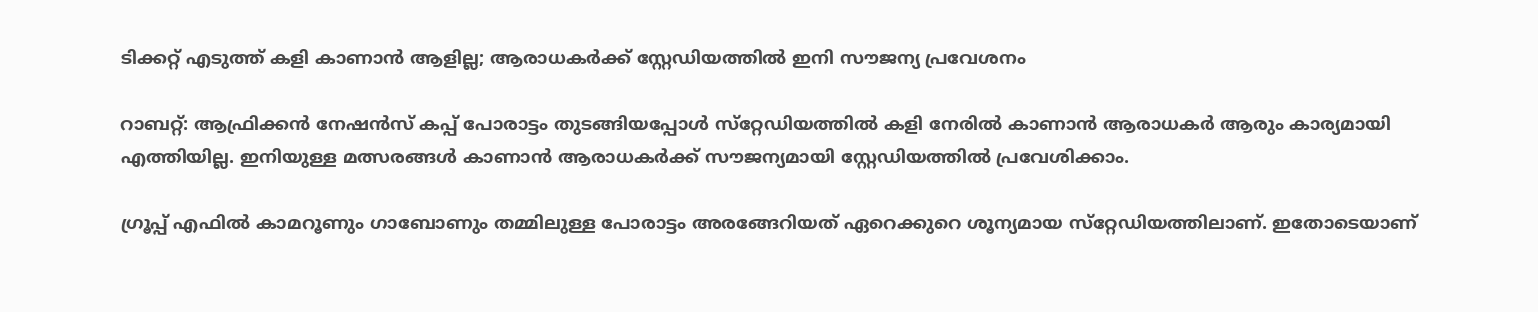ടിക്കറ്റ് എടുത്ത് കളി കാണാന്‍ ആളില്ല; ആരാധകര്‍ക്ക് സ്റ്റേഡിയത്തില്‍ ഇനി സൗജന്യ പ്രവേശനം

റാബറ്റ്: ആഫ്രിക്കന്‍ നേഷന്‍സ് കപ്പ് പോരാട്ടം തുടങ്ങിയപ്പോള്‍ സ്‌റ്റേഡിയത്തില്‍ കളി നേരില്‍ കാണാന്‍ ആരാധകര്‍ ആരും കാര്യമായി എത്തിയില്ല. ഇനിയുള്ള മത്സരങ്ങള്‍ കാണാന്‍ ആരാധകര്‍ക്ക് സൗജന്യമായി സ്റ്റേഡിയത്തില്‍ പ്രവേശിക്കാം.

ഗ്രൂപ്പ് എഫില്‍ കാമറൂണും ഗാബോണും തമ്മിലുള്ള പോരാട്ടം അരങ്ങേറിയത് ഏറെക്കുറെ ശൂന്യമായ സ്‌റ്റേഡിയത്തിലാണ്. ഇതോടെയാണ്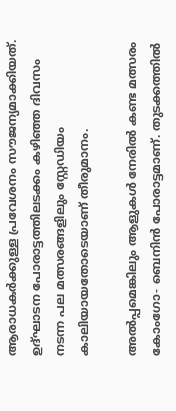ആരാധകര്‍ക്കുള്ള പ്രവേശനം സൗജന്യമാക്കിയത്. ഉദ്ഘാടന പോരാട്ടത്തിലടക്കം കഴിഞ്ഞ ദിവസം നടന്ന പല മത്സരങ്ങളിലും സ്റ്റേഡിയം കാലിയായതോടെയാണ് തീരുമാനം.

അല്‍പ്പമെങ്കിലും ആളുകള്‍ നേരില്‍ കണ്ട മത്സരം കോംഗോ- ബെനിന്‍ പോരാട്ടമാണ്. തുടക്കത്തില്‍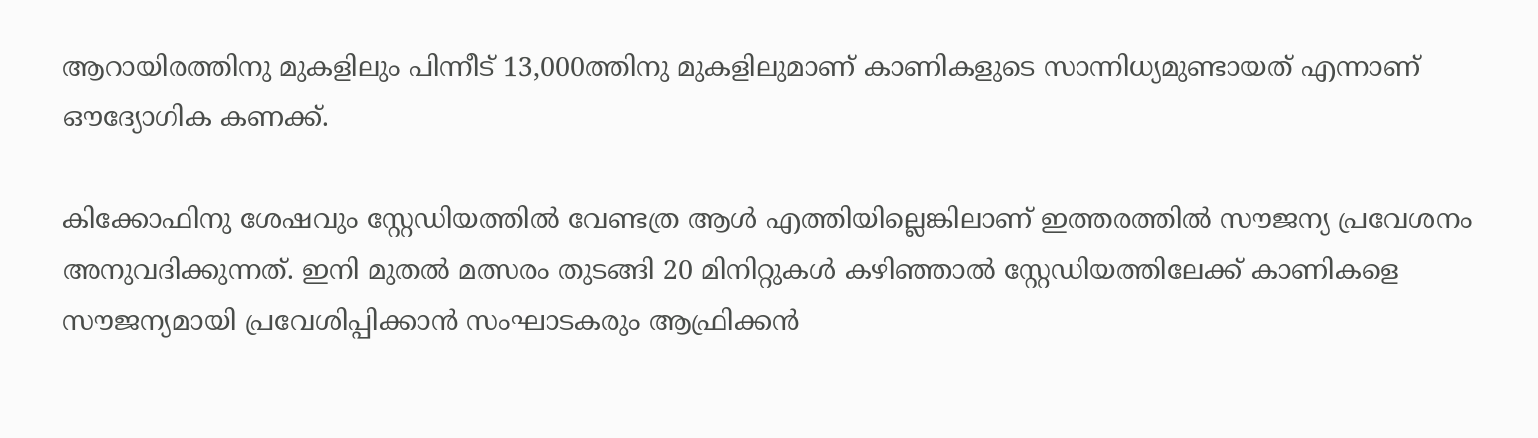ആറായിരത്തിനു മുകളിലും പിന്നീട് 13,000ത്തിനു മുകളിലുമാണ് കാണികളുടെ സാന്നിധ്യമുണ്ടായത് എന്നാണ് ഔദ്യോഗിക കണക്ക്.

കിക്കോഫിനു ശേഷവും സ്റ്റേഡിയത്തിൽ വേണ്ടത്ര ആൾ എത്തിയില്ലെങ്കിലാണ് ഇത്തരത്തിൽ സൗജന്യ പ്രവേശനം അനുവദിക്കുന്നത്. ഇനി മുതല്‍ മത്സരം തുടങ്ങി 20 മിനിറ്റുകള്‍ കഴിഞ്ഞാല്‍ സ്റ്റേഡിയത്തിലേക്ക് കാണികളെ സൗജന്യമായി പ്രവേശിപ്പിക്കാന്‍ സംഘാടകരും ആഫ്രിക്കന്‍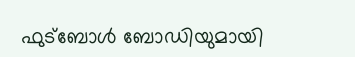ഫുട്‌ബോള്‍ ബോഡിയുമായി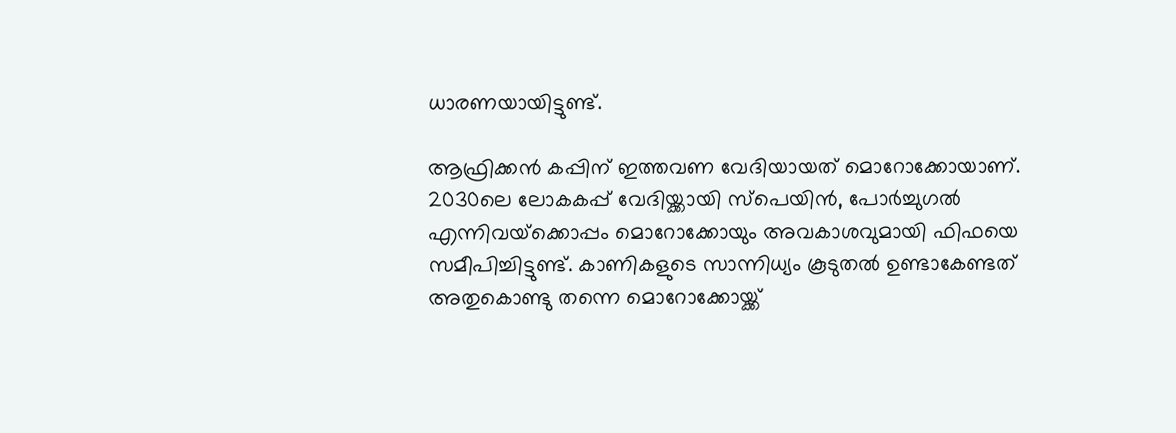ധാരണയായിട്ടുണ്ട്.

ആഫ്രിക്കന്‍ കപ്പിന് ഇത്തവണ വേദിയായത് മൊറോക്കോയാണ്. 2030ലെ ലോകകപ്പ് വേദിയ്ക്കായി സ്‌പെയിന്‍, പോര്‍ച്ചുഗല്‍ എന്നിവയ്‌ക്കൊപ്പം മൊറോക്കോയും അവകാശവുമായി ഫിഫയെ സമീപിച്ചിട്ടുണ്ട്. കാണികളുടെ സാന്നിധ്യം കൂടുതല്‍ ഉണ്ടാകേണ്ടത് അതുകൊണ്ടു തന്നെ മൊറോക്കോയ്ക്ക്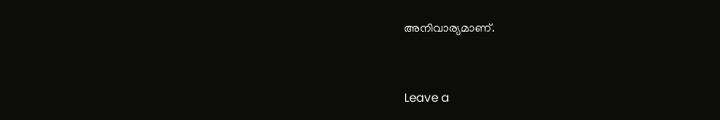അനിവാര്യമാണ്.


Leave a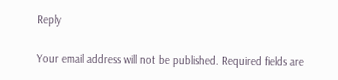Reply

Your email address will not be published. Required fields are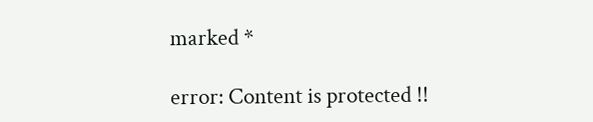marked *

error: Content is protected !!